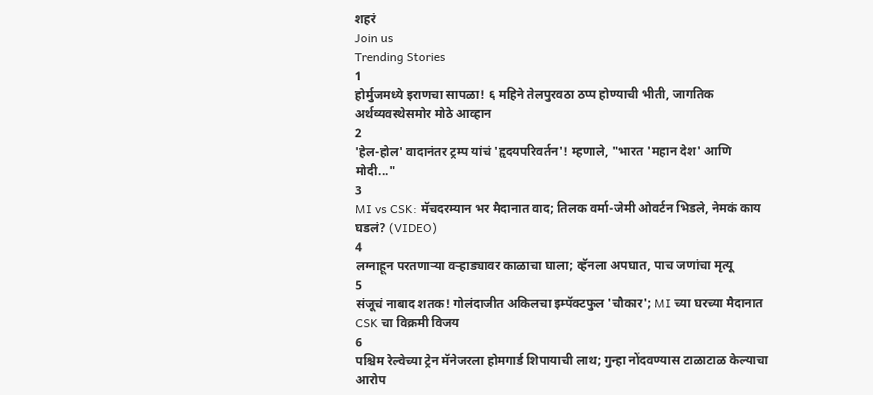शहरं
Join us
Trending Stories
1
होर्मुजमध्ये इराणचा सापळा! ६ महिने तेलपुरवठा ठप्प होण्याची भीती, जागतिक अर्थव्यवस्थेसमोर मोठे आव्हान
2
'हेल-होल' वादानंतर ट्रम्प यांचं 'हृदयपरिवर्तन'! म्हणाले, "भारत 'महान देश' आणि मोदी..."
3
MI vs CSK: मॅचदरम्यान भर मैदानात वाद; तिलक वर्मा-जेमी ओवर्टन भिडले, नेमकं काय घडलं? (VIDEO)
4
लग्नाहून परतणाऱ्या वऱ्हाड्यावर काळाचा घाला; व्हॅनला अपघात, पाच जणांचा मृत्यू
5
संजूचं नाबाद शतक! गोलंदाजीत अकिलचा इम्पॅक्टफुल 'चौकार'; MI च्या घरच्या मैदानात CSK चा विक्रमी विजय
6
पश्चिम रेल्वेच्या ट्रेन मॅनेजरला होमगार्ड शिपायाची लाथ; गुन्हा नोंदवण्यास टाळाटाळ केल्याचा आरोप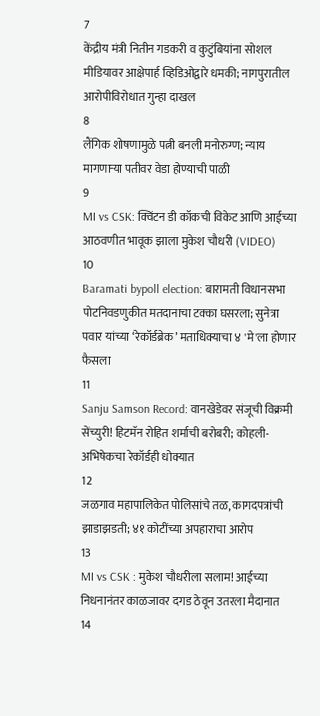7
केंद्रीय मंत्री नितीन गडकरी व कुटुंबियांना सोशल मीडियावर आक्षेपार्ह व्हिडिओद्वारे धमकी; नागपुरातील आरोपीविरोधात गुन्हा दाखल
8
लैंगिक शोषणामुळे पत्नी बनली मनोरुग्ण; न्याय मागणाऱ्या पतीवर वेडा होण्याची पाळी
9
MI vs CSK: क्विंटन डी कॉकची विकेट आणि आईच्या आठवणीत भावूक झाला मुकेश चौधरी (VIDEO)
10
Baramati bypoll election: बारामती विधानसभा पोटनिवडणुकीत मतदानाचा टक्का घसरला; सुनेत्रा पवार यांच्या ‘रेकॉर्डब्रेक’ मताधिक्याचा ४ 'मे'ला होणार फैसला
11
Sanju Samson Record: वानखेडेवर संजूची विक्रमी सेंच्युरी! हिटमॅन रोहित शर्माची बरोबरी; कोहली-अभिषेकचा रेकॉर्डही धोक्यात
12
जळगाव महापालिकेत पोलिसांचे तळ, कागदपत्रांची झाडाझडती; ४१ कोटींच्या अपहाराचा आरोप
13
MI vs CSK : मुकेश चौधरीला सलाम! आईच्या निधनानंतर काळजावर दगड ठेवून उतरला मैदानात
14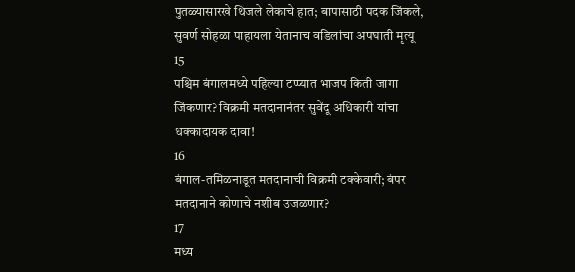पुतळ्यासारखे थिजले लेकाचे हात; बापासाठी पदक जिंकले, सुवर्ण सोहळा पाहायला येतानाच वडिलांचा अपघाती मृत्यू
15
पश्चिम बंगालमध्ये पहिल्या टप्प्यात भाजप किती जागा जिंकणार? विक्रमी मतदानानंतर सुवेंदू अधिकारी यांचा धक्कादायक दावा!
16
बंगाल-तमिळनाडूत मतदानाची विक्रमी टक्केवारी; बंपर मतदानाने कोणाचे नशीब उजळणार?
17
मध्य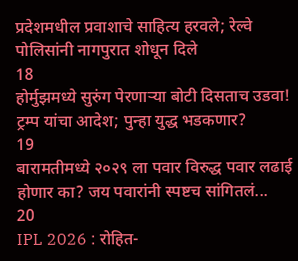प्रदेशमधील प्रवाशाचे साहित्य हरवले; रेल्वे पोलिसांनी नागपुरात शोधून दिले
18
होर्मुझमध्ये सुरुंग पेरणाऱ्या बोटी दिसताच उडवा! ट्रम्प यांचा आदेश; पुन्हा युद्ध भडकणार?
19
बारामतीमध्ये २०२९ ला पवार विरुद्ध पवार लढाई होणार का? जय पवारांनी स्पष्टच सांगितलं...
20
IPL 2026 : रोहित-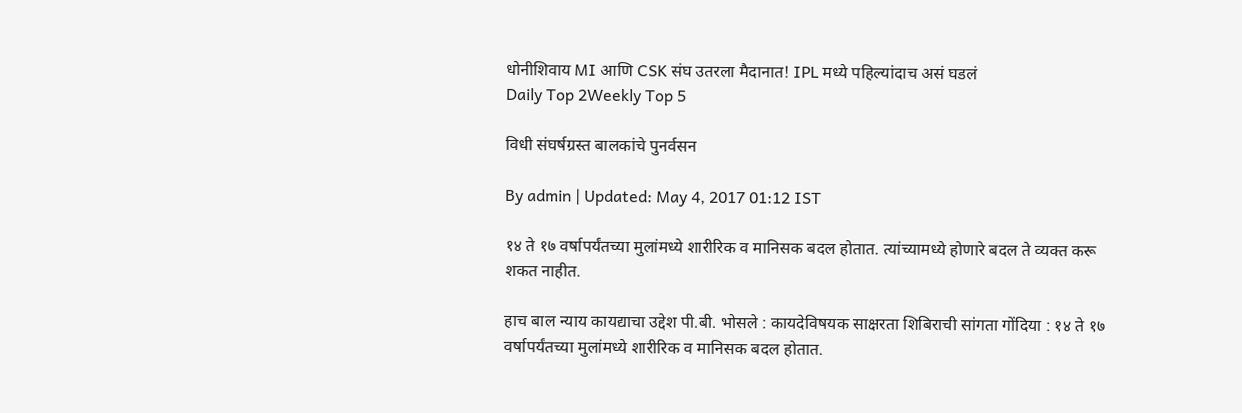धोनीशिवाय MI आणि CSK संघ उतरला मैदानात! IPL मध्ये पहिल्यांदाच असं घडलं
Daily Top 2Weekly Top 5

विधी संघर्षग्रस्त बालकांचे पुनर्वसन

By admin | Updated: May 4, 2017 01:12 IST

१४ ते १७ वर्षापर्यंतच्या मुलांमध्ये शारीरिक व मानिसक बदल होतात. त्यांच्यामध्ये होणारे बदल ते व्यक्त करू शकत नाहीत.

हाच बाल न्याय कायद्याचा उद्देश पी.बी. भोसले : कायदेविषयक साक्षरता शिबिराची सांगता गोंदिया : १४ ते १७ वर्षापर्यंतच्या मुलांमध्ये शारीरिक व मानिसक बदल होतात.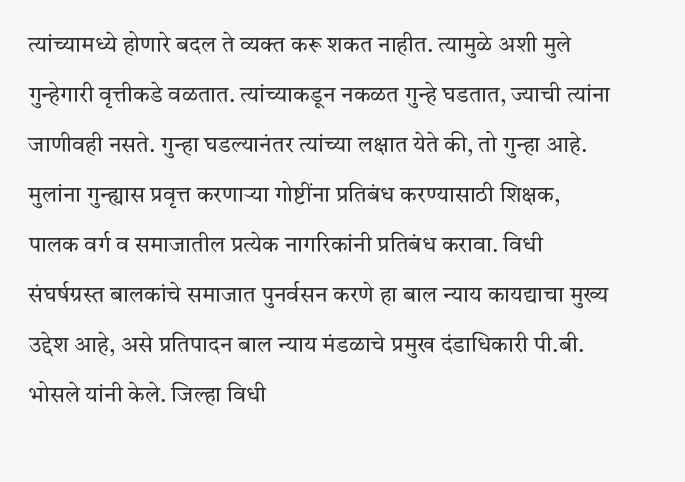त्यांच्यामध्ये होणारे बदल ते व्यक्त करू शकत नाहीत. त्यामुळे अशी मुले गुन्हेगारी वृत्तीकडे वळतात. त्यांच्याकडून नकळत गुन्हे घडतात, ज्याची त्यांना जाणीवही नसते. गुन्हा घडल्यानंतर त्यांच्या लक्षात येते की, तो गुन्हा आहे. मुलांना गुन्ह्यास प्रवृत्त करणाऱ्या गोष्टींना प्रतिबंध करण्यासाठी शिक्षक, पालक वर्ग व समाजातील प्रत्येक नागरिकांनी प्रतिबंध करावा. विधी संघर्षग्रस्त बालकांचे समाजात पुनर्वसन करणे हा बाल न्याय कायद्याचा मुख्य उद्देश आहे, असे प्रतिपादन बाल न्याय मंडळाचे प्रमुख दंडाधिकारी पी.बी. भोसले यांनी केले. जिल्हा विधी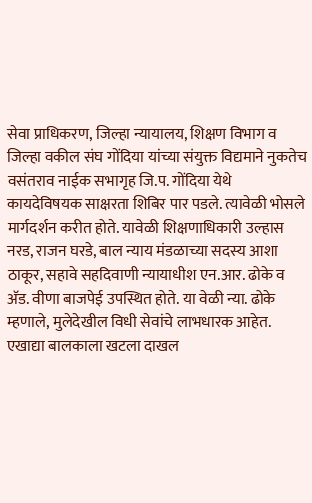सेवा प्राधिकरण, जिल्हा न्यायालय, शिक्षण विभाग व जिल्हा वकील संघ गोंदिया यांच्या संयुक्त विद्यमाने नुकतेच वसंतराव नाईक सभागृह जि.प. गोंदिया येथे कायदेविषयक साक्षरता शिबिर पार पडले. त्यावेळी भोसले मार्गदर्शन करीत होते. यावेळी शिक्षणाधिकारी उल्हास नरड, राजन घरडे, बाल न्याय मंडळाच्या सदस्य आशा ठाकूर, सहावे सहदिवाणी न्यायाधीश एन.आर. ढोके व अ‍ॅड. वीणा बाजपेई उपस्थित होते. या वेळी न्या. ढोके म्हणाले, मुलेदेखील विधी सेवांचे लाभधारक आहेत. एखाद्या बालकाला खटला दाखल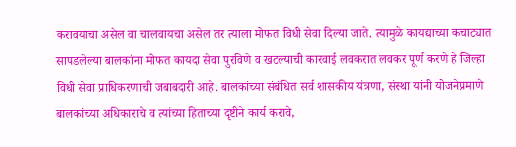करावयाचा असेल वा चालवायचा असेल तर त्याला मोफत विधी सेवा दिल्या जाते. त्यामुळे कायद्याच्या कचाट्यात सापडलेल्या बालकांना मोफत कायदा सेवा पुरविणे व खटल्याची कारवाई लवकरात लवकर पूर्ण करणे हे जिल्हा विधी सेवा प्राधिकरणाची जबाबदारी आहे. बालकांच्या संबंधित सर्व शासकीय यंत्रणा, संस्था यांनी योजनेप्रमाणे बालकांच्या अधिकाराचे व त्यांच्या हिताच्या दृष्टीने कार्य करावे,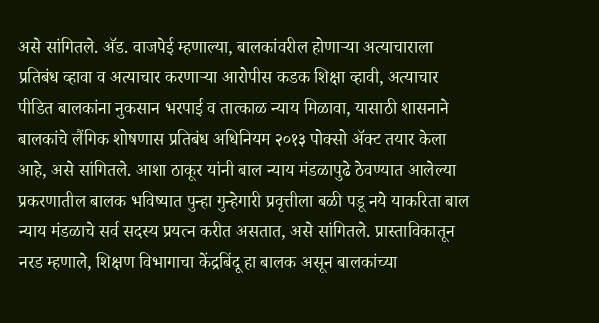असे सांगितले. अ‍ॅड. वाजपेई म्हणाल्या, बालकांवरील होणाऱ्या अत्याचाराला प्रतिबंध व्हावा व अत्याचार करणाऱ्या आरोपीस कडक शिक्षा व्हावी, अत्याचार पीडित बालकांना नुकसान भरपाई व तात्काळ न्याय मिळावा, यासाठी शासनाने बालकांचे लैंगिक शोषणास प्रतिबंध अधिनियम २०१३ पोक्सो अ‍ॅक्ट तयार केला आहे, असे सांगितले. आशा ठाकूर यांनी बाल न्याय मंडळापुढे ठेवण्यात आलेल्या प्रकरणातील बालक भविष्यात पुन्हा गुन्हेगारी प्रवृत्तीला बळी पडू नये याकरिता बाल न्याय मंडळाचे सर्व सदस्य प्रयत्न करीत असतात, असे सांगितले. प्रास्ताविकातून नरड म्हणाले, शिक्षण विभागाचा केंद्रबिंदू हा बालक असून बालकांच्या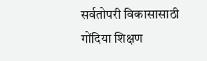सर्वतोपरी विकासासाठी गोंदिया शिक्षण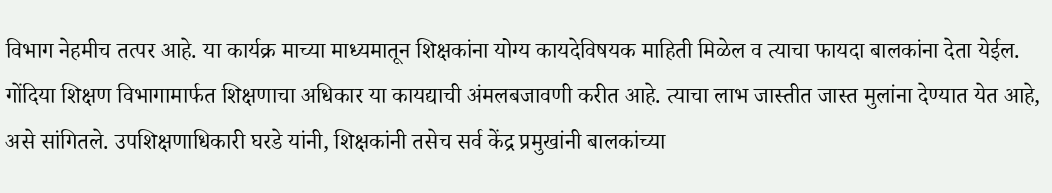विभाग नेहमीच तत्पर आहे. या कार्यक्र माच्या माध्यमातून शिक्षकांना योग्य कायदेविषयक माहिती मिळेल व त्याचा फायदा बालकांना देता येईल. गोंदिया शिक्षण विभागामार्फत शिक्षणाचा अधिकार या कायद्याची अंमलबजावणी करीत आहे. त्याचा लाभ जास्तीत जास्त मुलांना देण्यात येत आहे, असे सांगितले. उपशिक्षणाधिकारी घरडे यांनी, शिक्षकांनी तसेच सर्व केंद्र प्रमुखांनी बालकांच्या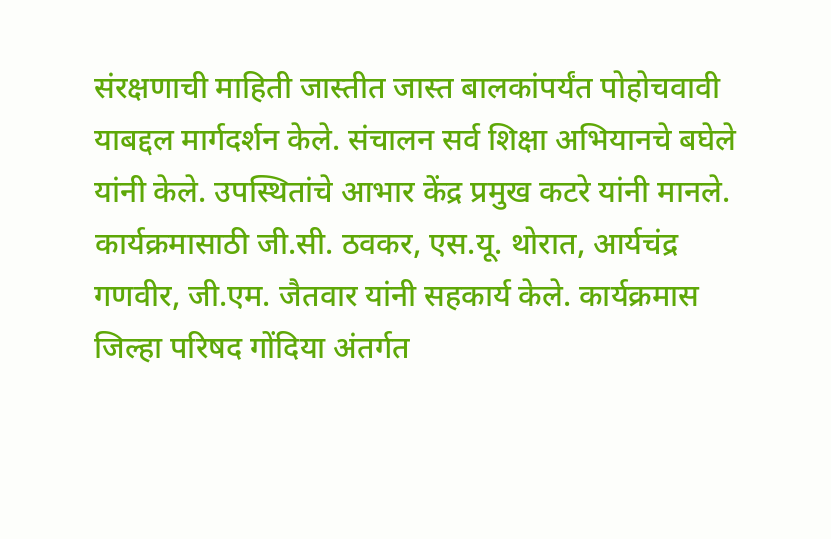संरक्षणाची माहिती जास्तीत जास्त बालकांपर्यंत पोहोचवावी याबद्दल मार्गदर्शन केले. संचालन सर्व शिक्षा अभियानचे बघेले यांनी केले. उपस्थितांचे आभार केंद्र प्रमुख कटरे यांनी मानले. कार्यक्रमासाठी जी.सी. ठवकर, एस.यू. थोरात, आर्यचंद्र गणवीर, जी.एम. जैतवार यांनी सहकार्य केले. कार्यक्रमास जिल्हा परिषद गोंदिया अंतर्गत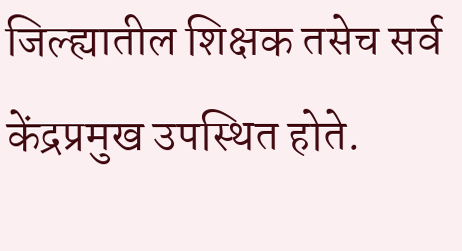जिल्ह्यातील शिक्षक तसेच सर्व केंद्रप्रमुख उपस्थित होते.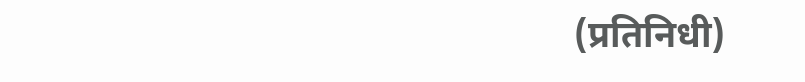(प्रतिनिधी)